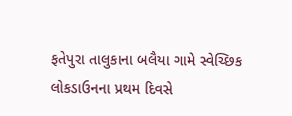ફતેપુરા તાલુકાના બલૈયા ગામે સ્વેચ્છિક લોકડાઉનના પ્રથમ દિવસે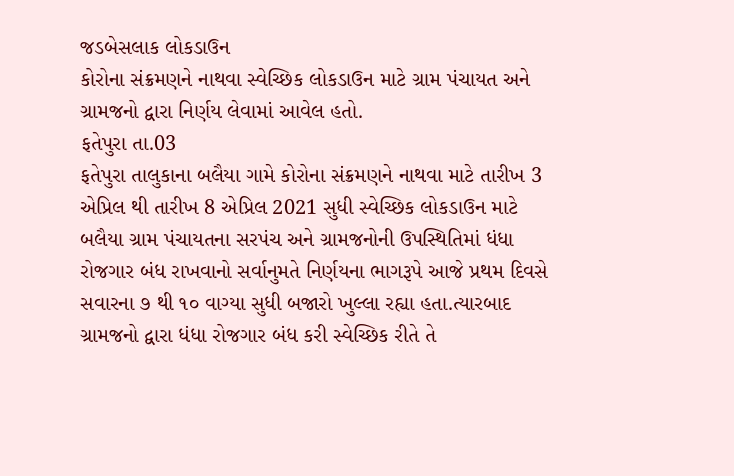જડબેસલાક લોકડાઉન
કોરોના સંક્રમણને નાથવા સ્વેચ્છિક લોકડાઉન માટે ગ્રામ પંચાયત અને ગ્રામજનો દ્વારા નિર્ણય લેવામાં આવેલ હતો.
ફતેપુરા તા.03
ફતેપુરા તાલુકાના બલૈયા ગામે કોરોના સંક્રમણને નાથવા માટે તારીખ 3 એપ્રિલ થી તારીખ 8 એપ્રિલ 2021 સુધી સ્વેચ્છિક લોકડાઉન માટે બલૈયા ગ્રામ પંચાયતના સરપંચ અને ગ્રામજનોની ઉપસ્થિતિમાં ધંધા રોજગાર બંધ રાખવાનો સર્વાનુમતે નિર્ણયના ભાગરૂપે આજે પ્રથમ દિવસે સવારના ૭ થી ૧૦ વાગ્યા સુધી બજારો ખુલ્લા રહ્યા હતા.ત્યારબાદ ગ્રામજનો દ્વારા ધંધા રોજગાર બંધ કરી સ્વેચ્છિક રીતે તે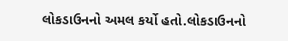લોકડાઉનનો અમલ કર્યો હતો.લોકડાઉનનો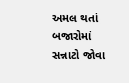અમલ થતાં બજારોમાં સન્નાટો જોવા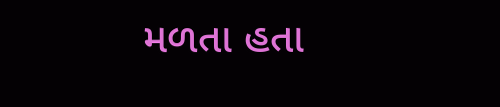મળતા હતા